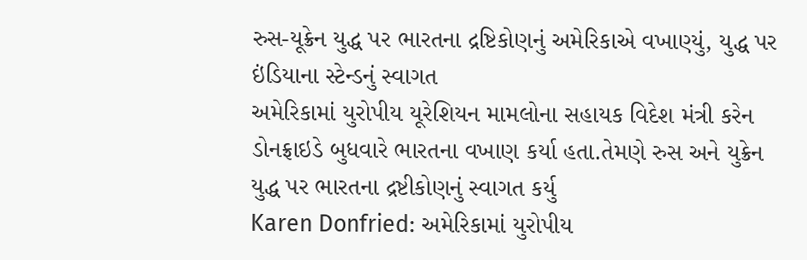રુસ-યૂક્રેન યુદ્ધ પર ભારતના દ્રષ્ટિકોણનું અમેરિકાએ વખાણ્યું, યુદ્ધ પર ઇંડિયાના સ્ટેન્ડનું સ્વાગત
અમેરિકામાં યુરોપીય યૂરેશિયન મામલોના સહાયક વિદેશ મંત્રી કરેન ડોનફ્રાઇડે બુધવારે ભારતના વખાણ કર્યા હતા.તેમણે રુસ અને યુક્રેન યુદ્ધ પર ભારતના દ્રષ્ટીકોણનું સ્વાગત કર્યુ
Karen Donfried: અમેરિકામાં યુરોપીય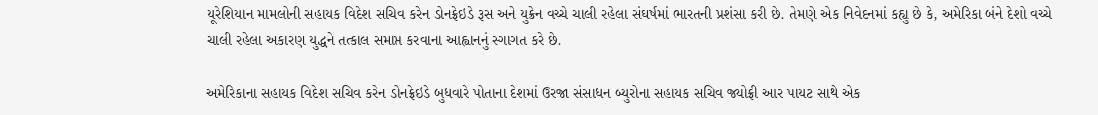યૂરેશિયાન મામલોની સહાયક વિદેશ સચિવ કરેન ડોનફ્રેઇડે રૂસ અને યુક્રેન વચ્ચે ચાલી રહેલા સંઘર્ષમાં ભારતની પ્રશંસા કરી છે. તેમણે એક નિવેદનમાં કહ્યુ છે કે, અમેરિકા બંને દેશો વચ્ચે ચાલી રહેલા અકારણ યુદ્ધને તત્કાલ સમાપ્ત કરવાના આહ્વાનનું સ્ગાગત કરે છે.

અમેરિકાના સહાયક વિદેશ સચિવ કરેન ડોનફ્રેઇડે બુધવારે પોતાના દેશમાં ઉરજા સંસાધન બ્યુરોના સહાયક સચિવ જ્યોફ્રી આર પાયટ સાથે એક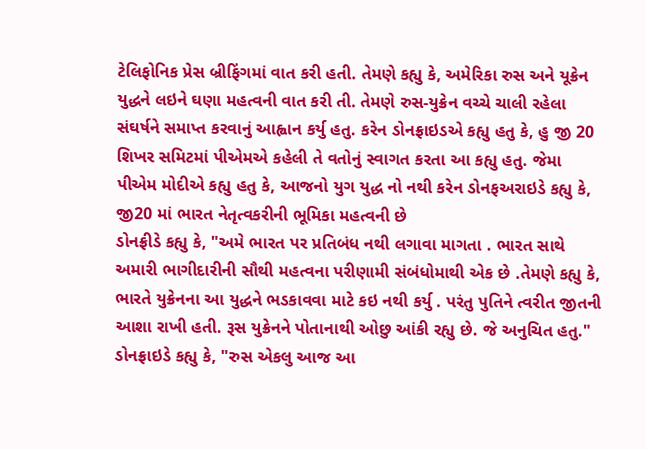ટેલિફોનિક પ્રેસ બ્રીફિંગમાં વાત કરી હતી. તેમણે કહ્યુ કે, અમેરિકા રુસ અને યૂક્રેન યુદ્ધને લઇને ઘણા મહત્વની વાત કરી તી. તેમણે રુસ-યુક્રેન વચ્ચે ચાલી રહેલા સંઘર્ષને સમાપ્ત કરવાનું આહ્વાન કર્યુ હતુ. કરેન ડોનફ્રાઇડએ કહ્યુ હતુ કે, હુ જી 20 શિખર સમિટમાં પીએમએ કહેલી તે વતોનું સ્વાગત કરતા આ કહ્યુ હતુ. જેમા પીએમ મોદીએ કહ્યુ હતુ કે, આજનો યુગ યુદ્ધ નો નથી કરેન ડોનફઅરાઇડે કહ્યુ કે, જી20 માં ભારત નેતૃત્વકરીની ભૂમિકા મહત્વની છે
ડોનફ્રીડે કહ્યુ કે, "અમે ભારત પર પ્રતિબંધ નથી લગાવા માગતા . ભારત સાથે અમારી ભાગીદારીની સૌથી મહત્વના પરીણામી સંબંધોમાથી એક છે .તેમણે કહ્યુ કે, ભારતે યુક્રેનના આ યુદ્ધને ભડકાવવા માટે કઇ નથી કર્યુ . પરંતુ પુતિને ત્વરીત જીતની આશા રાખી હતી. રૂસ યુક્રેનને પોતાનાથી ઓછુ આંકી રહ્યુ છે. જે અનુચિત હતુ." ડોનફ્રાઇડે કહ્યુ કે, "રુસ એકલુ આજ આ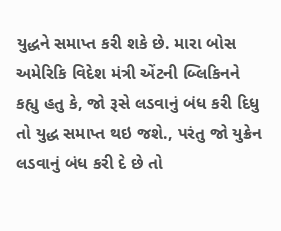યુદ્ધને સમાપ્ત કરી શકે છે. મારા બોસ અમેરિકિ વિદેશ મંત્રી એંટની બ્લિકિનને કહ્યુ હતુ કે, જો રૂસે લડવાનું બંધ કરી દિધુ તો યુદ્ધ સમાપ્ત થઇ જશે., પરંતુ જો યુક્રેન લડવાનું બંધ કરી દે છે તો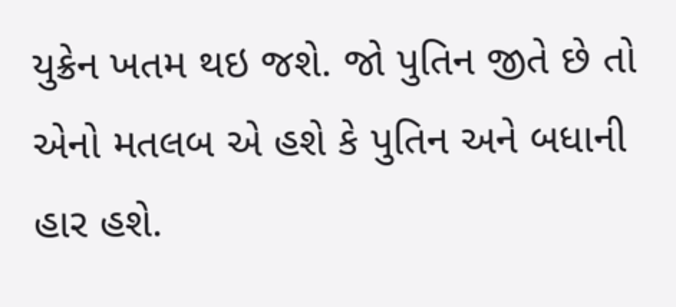યુક્રેન ખતમ થઇ જશે. જો પુતિન જીતે છે તો એનો મતલબ એ હશે કે પુતિન અને બધાની હાર હશે.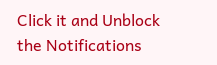Click it and Unblock the Notifications